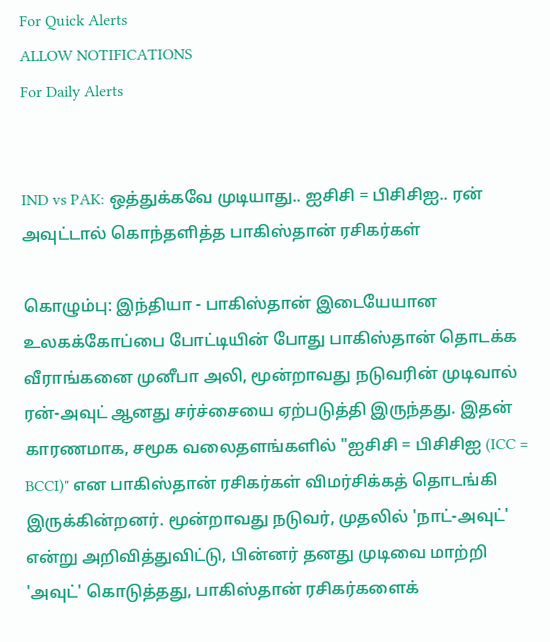For Quick Alerts
ALLOW NOTIFICATIONS
For Daily Alerts


IND vs PAK: ஒத்துக்கவே முடியாது.. ஐசிசி = பிசிசிஐ.. ரன் அவுட்டால் கொந்தளித்த பாகிஸ்தான் ரசிகர்கள்

கொழும்பு: இந்தியா - பாகிஸ்தான் இடையேயான உலகக்கோப்பை போட்டியின் போது பாகிஸ்தான் தொடக்க வீராங்கனை முனீபா அலி, மூன்றாவது நடுவரின் முடிவால் ரன்-அவுட் ஆனது சர்ச்சையை ஏற்படுத்தி இருந்தது. இதன் காரணமாக, சமூக வலைதளங்களில் "ஐசிசி = பிசிசிஐ (ICC = BCCI)" என பாகிஸ்தான் ரசிகர்கள் விமர்சிக்கத் தொடங்கி இருக்கின்றனர். மூன்றாவது நடுவர், முதலில் 'நாட்-அவுட்' என்று அறிவித்துவிட்டு, பின்னர் தனது முடிவை மாற்றி 'அவுட்' கொடுத்தது, பாகிஸ்தான் ரசிகர்களைக்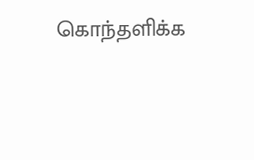கொந்தளிக்க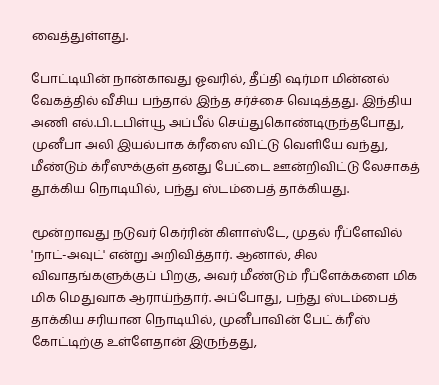வைத்துள்ளது.

போட்டியின் நான்காவது ஓவரில், தீப்தி ஷர்மா மின்னல் வேகத்தில் வீசிய பந்தால் இந்த சர்ச்சை வெடித்தது. இந்திய அணி எல்.பி.டபிள்யூ அப்பீல் செய்துகொண்டிருந்தபோது, முனீபா அலி இயல்பாக க்ரீஸை விட்டு வெளியே வந்து, மீண்டும் க்ரீஸுக்குள் தனது பேட்டை ஊன்றிவிட்டு லேசாகத் தூக்கிய நொடியில், பந்து ஸ்டம்பைத் தாக்கியது.

மூன்றாவது நடுவர் கெர்ரின் கிளாஸ்டே, முதல் ரீப்ளேவில் 'நாட்-அவுட்' என்று அறிவித்தார். ஆனால், சில விவாதங்களுக்குப் பிறகு, அவர் மீண்டும் ரீப்ளேக்களை மிக மிக மெதுவாக ஆராய்ந்தார். அப்போது, பந்து ஸ்டம்பைத் தாக்கிய சரியான நொடியில், முனீபாவின் பேட் க்ரீஸ் கோட்டிற்கு உள்ளேதான் இருந்தது,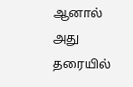ஆனால் அது தரையில்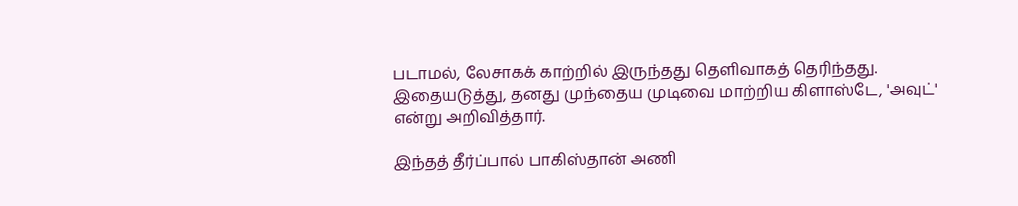படாமல், லேசாகக் காற்றில் இருந்தது தெளிவாகத் தெரிந்தது. இதையடுத்து, தனது முந்தைய முடிவை மாற்றிய கிளாஸ்டே, 'அவுட்' என்று அறிவித்தார்.

இந்தத் தீர்ப்பால் பாகிஸ்தான் அணி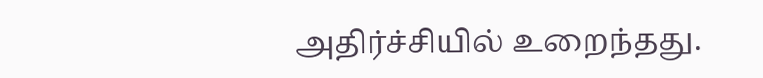அதிர்ச்சியில் உறைந்தது.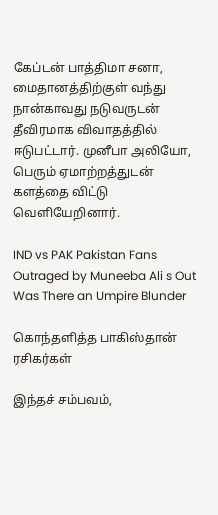கேப்டன் பாத்திமா சனா, மைதானத்திற்குள் வந்து நான்காவது நடுவருடன் தீவிரமாக விவாதத்தில் ஈடுபட்டார். முனீபா அலியோ, பெரும் ஏமாற்றத்துடன் களத்தை விட்டு வெளியேறினார்.

IND vs PAK Pakistan Fans Outraged by Muneeba Ali s Out Was There an Umpire Blunder

கொந்தளித்த பாகிஸ்தான் ரசிகர்கள்

இந்தச் சம்பவம்,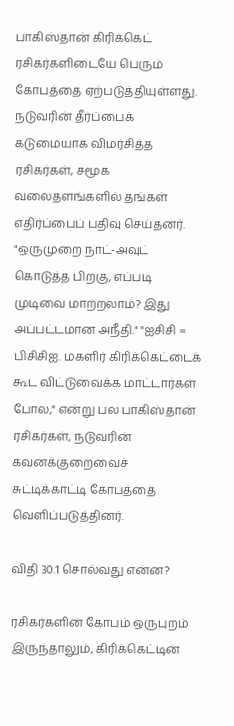பாகிஸ்தான் கிரிக்கெட் ரசிகர்களிடையே பெரும் கோபத்தை ஏற்படுத்தியுள்ளது. நடுவரின் தீர்ப்பைக் கடுமையாக விமர்சித்த ரசிகர்கள், சமூக வலைதளங்களில் தங்கள் எதிர்ப்பைப் பதிவு செய்தனர். "ஒருமுறை நாட்-அவுட் கொடுத்த பிறகு, எப்படி முடிவை மாற்றலாம்? இது அப்பட்டமான அநீதி." "ஐசிசி = பிசிசிஐ. மகளிர் கிரிக்கெட்டைக் கூட விட்டுவைக்க மாட்டார்கள் போல," என்று பல பாகிஸ்தான் ரசிகர்கள், நடுவரின் கவனக்குறைவைச் சுட்டிக்காட்டி கோபத்தை வெளிப்படுத்தினர்.

விதி 30.1 சொல்வது என்ன?

ரசிகர்களின் கோபம் ஒருபுறம் இருந்தாலும், கிரிக்கெட்டின்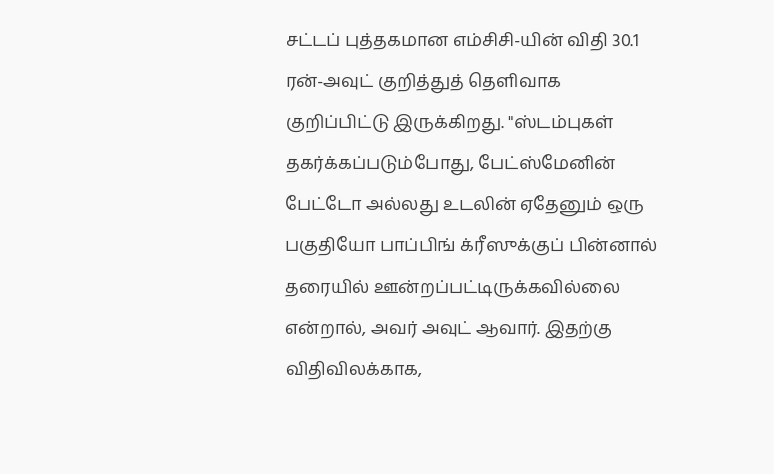சட்டப் புத்தகமான எம்சிசி-யின் விதி 30.1 ரன்-அவுட் குறித்துத் தெளிவாக குறிப்பிட்டு இருக்கிறது. "ஸ்டம்புகள் தகர்க்கப்படும்போது, பேட்ஸ்மேனின் பேட்டோ அல்லது உடலின் ஏதேனும் ஒரு பகுதியோ பாப்பிங் க்ரீஸுக்குப் பின்னால் தரையில் ஊன்றப்பட்டிருக்கவில்லை என்றால், அவர் அவுட் ஆவார். இதற்கு விதிவிலக்காக,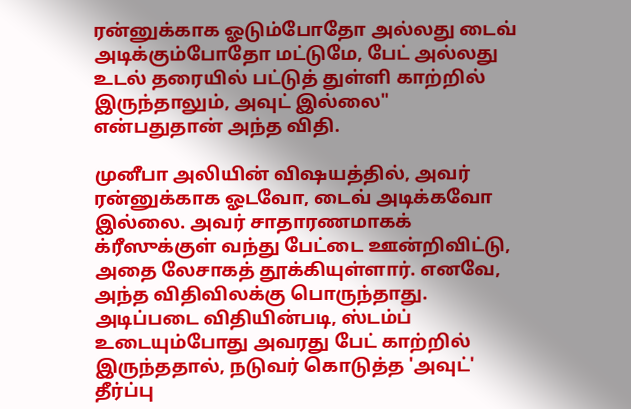ரன்னுக்காக ஓடும்போதோ அல்லது டைவ் அடிக்கும்போதோ மட்டுமே, பேட் அல்லது உடல் தரையில் பட்டுத் துள்ளி காற்றில் இருந்தாலும், அவுட் இல்லை" என்பதுதான் அந்த விதி.

முனீபா அலியின் விஷயத்தில், அவர் ரன்னுக்காக ஓடவோ, டைவ் அடிக்கவோ இல்லை. அவர் சாதாரணமாகக் க்ரீஸுக்குள் வந்து பேட்டை ஊன்றிவிட்டு, அதை லேசாகத் தூக்கியுள்ளார். எனவே, அந்த விதிவிலக்கு பொருந்தாது. அடிப்படை விதியின்படி, ஸ்டம்ப் உடையும்போது அவரது பேட் காற்றில் இருந்ததால், நடுவர் கொடுத்த 'அவுட்' தீர்ப்பு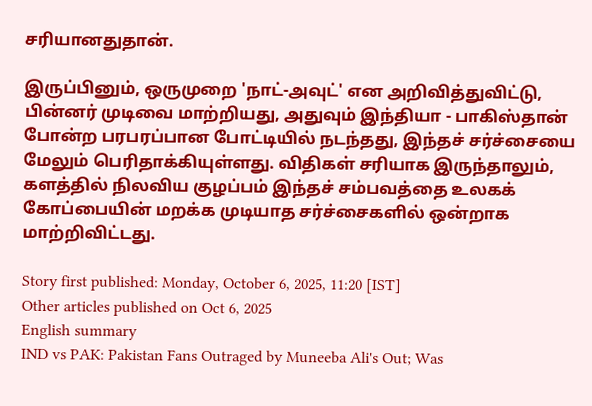சரியானதுதான்.

இருப்பினும், ஒருமுறை 'நாட்-அவுட்' என அறிவித்துவிட்டு, பின்னர் முடிவை மாற்றியது, அதுவும் இந்தியா - பாகிஸ்தான் போன்ற பரபரப்பான போட்டியில் நடந்தது, இந்தச் சர்ச்சையை மேலும் பெரிதாக்கியுள்ளது. விதிகள் சரியாக இருந்தாலும், களத்தில் நிலவிய குழப்பம் இந்தச் சம்பவத்தை உலகக் கோப்பையின் மறக்க முடியாத சர்ச்சைகளில் ஒன்றாக மாற்றிவிட்டது.

Story first published: Monday, October 6, 2025, 11:20 [IST]
Other articles published on Oct 6, 2025
English summary
IND vs PAK: Pakistan Fans Outraged by Muneeba Ali's Out; Was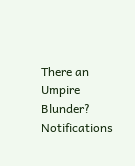There an Umpire Blunder?
Notifications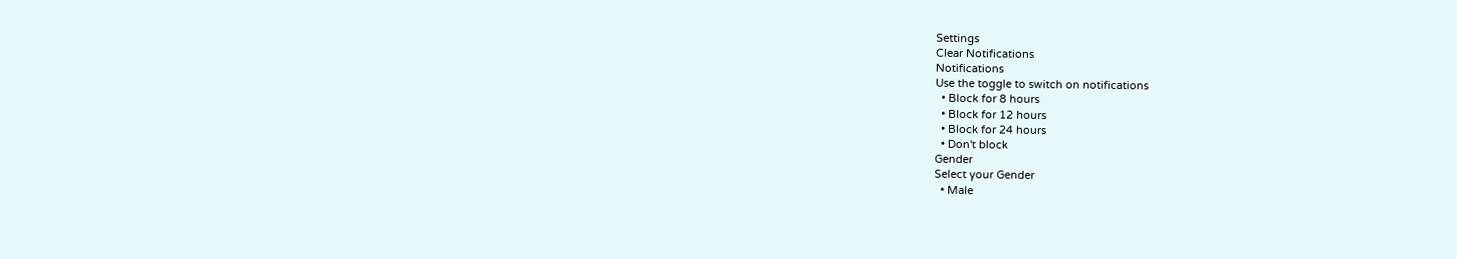Settings
Clear Notifications
Notifications
Use the toggle to switch on notifications
  • Block for 8 hours
  • Block for 12 hours
  • Block for 24 hours
  • Don't block
Gender
Select your Gender
  • Male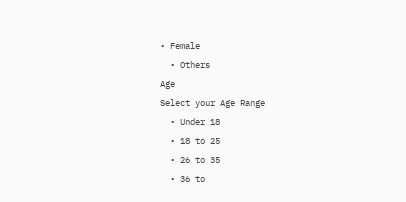• Female
  • Others
Age
Select your Age Range
  • Under 18
  • 18 to 25
  • 26 to 35
  • 36 to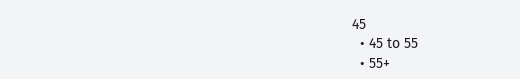45
  • 45 to 55
  • 55+